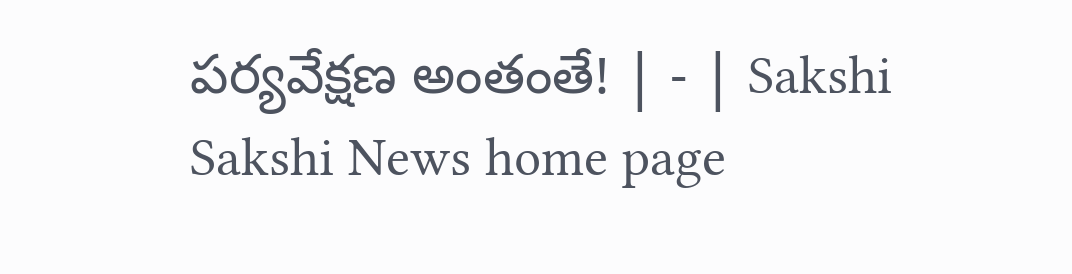పర్యవేక్షణ అంతంతే! | - | Sakshi
Sakshi News home page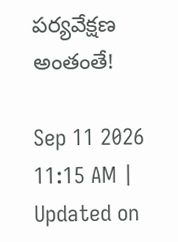పర్యవేక్షణ అంతంతే!

Sep 11 2026 11:15 AM | Updated on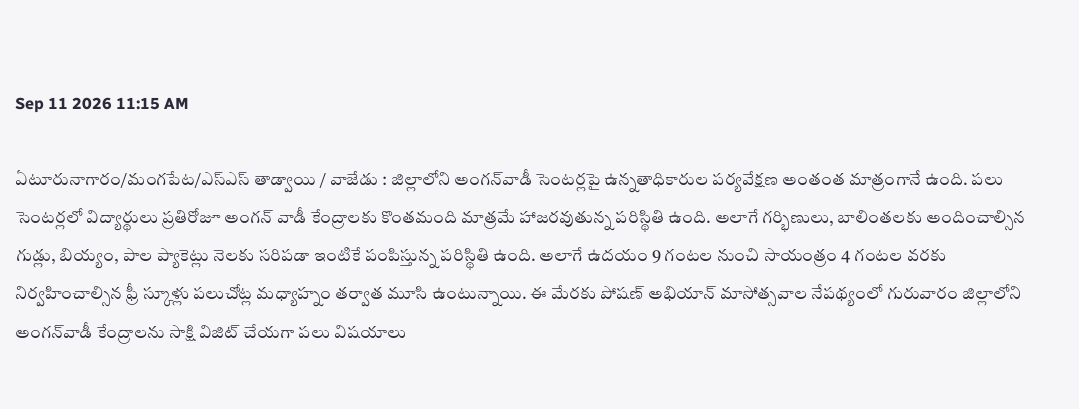Sep 11 2026 11:15 AM

ఏటూరునాగారం/మంగపేట/ఎస్‌ఎస్‌ తాడ్వాయి / వాజేడు : జిల్లాలోని అంగన్‌వాడీ సెంటర్లపై ఉన్నతాధికారుల పర్యవేక్షణ అంతంత మాత్రంగానే ఉంది. పలు సెంటర్లలో విద్యార్థులు ప్రతిరోజూ అంగన్‌ వాడీ కేంద్రాలకు కొంతమంది మాత్రమే హాజరవుతున్న పరిస్థితి ఉంది. అలాగే గర్భిణులు, బాలింతలకు అందించాల్సిన గుడ్లు, బియ్యం, పాల ప్యాకెట్లు నెలకు సరిపడా ఇంటికే పంపిస్తున్న పరిస్థితి ఉంది. అలాగే ఉదయం 9 గంటల నుంచి సాయంత్రం 4 గంటల వరకు నిర్వహించాల్సిన ఫ్రీ స్కూళ్లు పలుచోట్ల మధ్యాహ్నం తర్వాత మూసి ఉంటున్నాయి. ఈ మేరకు పోషణ్‌ అభియాన్‌ మాసోత్సవాల నేపథ్యంలో గురువారం జిల్లాలోని అంగన్‌వాడీ కేంద్రాలను సాక్షి విజిట్‌ చేయగా పలు విషయాలు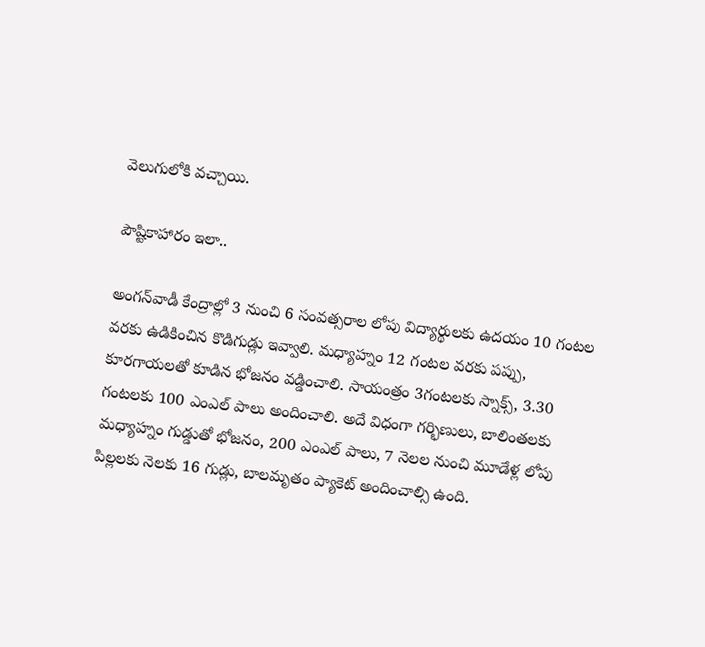వెలుగులోకి వచ్చాయి.

పౌష్టికాహారం ఇలా..

అంగన్‌వాడీ కేంద్రాల్లో 3 నుంచి 6 సంవత్సరాల లోపు విద్యార్థులకు ఉదయం 10 గంటల వరకు ఉడికించిన కొడిగుడ్లు ఇవ్వాలి. మధ్యాహ్నం 12 గంటల వరకు పప్పు, కూరగాయలతో కూడిన భోజనం వడ్డించాలి. సాయంత్రం 3గంటలకు స్నాక్స్‌, 3.30 గంటలకు 100 ఎంఎల్‌ పాలు అందించాలి. అదే విధంగా గర్భిణులు, బాలింతలకు మధ్యాహ్నం గుడ్డుతో భోజనం, 200 ఎంఎల్‌ పాలు, 7 నెలల నుంచి మూడేళ్ల లోపు పిల్లలకు నెలకు 16 గుడ్లు, బాలమృతం ప్యాకెట్‌ అందించాల్సి ఉంది.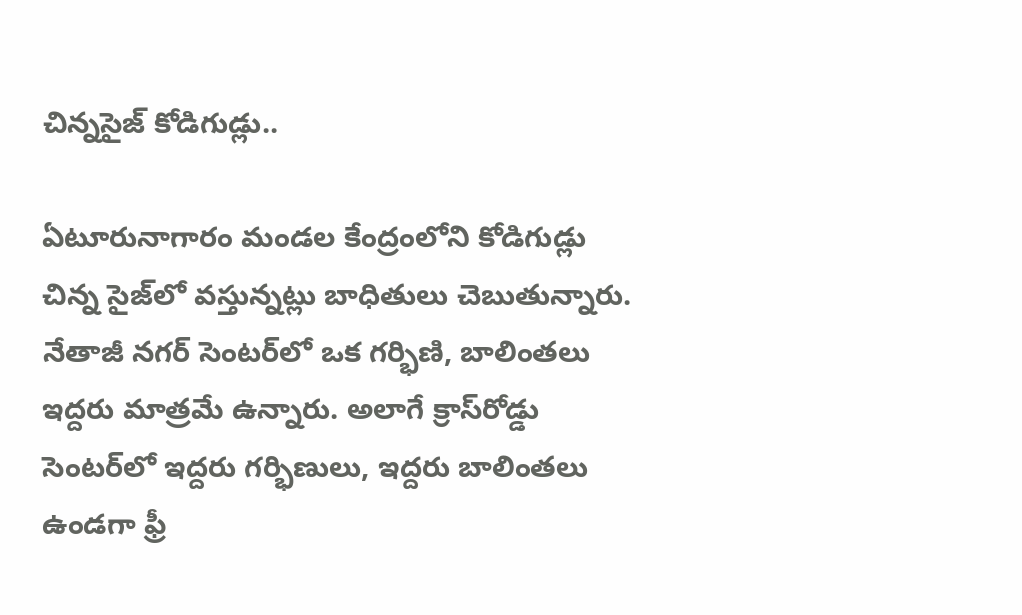చిన్నసైజ్‌ కోడిగుడ్లు..

ఏటూరునాగారం మండల కేంద్రంలోని కోడిగుడ్లు చిన్న సైజ్‌లో వస్తున్నట్లు బాధితులు చెబుతున్నారు. నేతాజీ నగర్‌ సెంటర్‌లో ఒక గర్భిణి, బాలింతలు ఇద్దరు మాత్రమే ఉన్నారు. అలాగే క్రాస్‌రోడ్డు సెంటర్‌లో ఇద్దరు గర్భిణులు, ఇద్దరు బాలింతలు ఉండగా ఫ్రీ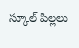స్కూల్‌ పిల్లలు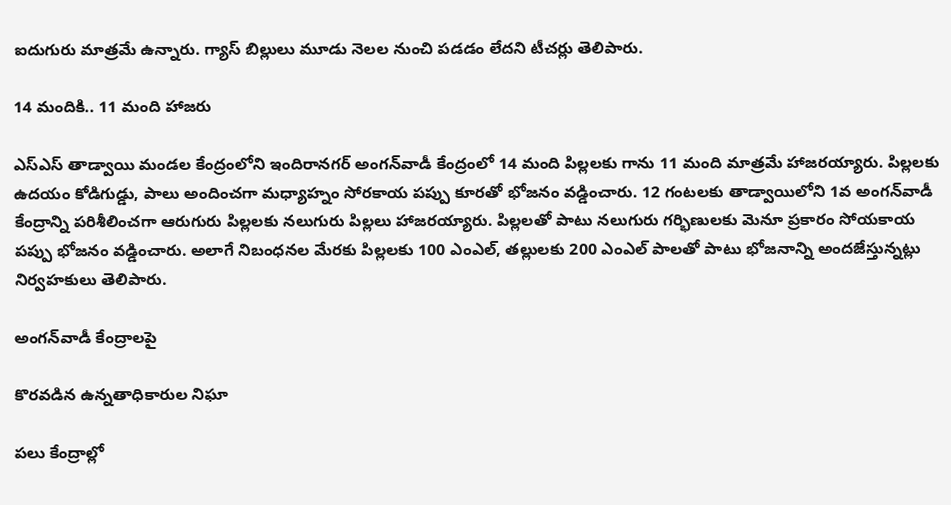ఐదుగురు మాత్రమే ఉన్నారు. గ్యాస్‌ బిల్లులు మూడు నెలల నుంచి పడడం లేదని టీచర్లు తెలిపారు.

14 మందికి.. 11 మంది హాజరు

ఎస్‌ఎస్‌ తాడ్వాయి మండల కేంద్రంలోని ఇందిరానగర్‌ అంగన్‌వాడీ కేంద్రంలో 14 మంది పిల్లలకు గాను 11 మంది మాత్రమే హాజరయ్యారు. పిల్లలకు ఉదయం కోడిగుడ్డు, పాలు అందించగా మధ్యాహ్నం సోరకాయ పప్పు కూరతో భోజనం వడ్డించారు. 12 గంటలకు తాడ్వాయిలోని 1వ అంగన్‌వాడీ కేంద్రాన్ని పరిశీలించగా ఆరుగురు పిల్లలకు నలుగురు పిల్లలు హాజరయ్యారు. పిల్లలతో పాటు నలుగురు గర్భిణులకు మెనూ ప్రకారం సోయకాయ పప్పు భోజనం వడ్డించారు. అలాగే నిబంధనల మేరకు పిల్లలకు 100 ఎంఎల్‌, తల్లులకు 200 ఎంఎల్‌ పాలతో పాటు భోజనాన్ని అందజేస్తున్నట్లు నిర్వహకులు తెలిపారు.

అంగన్‌వాడీ కేంద్రాలపై

కొరవడిన ఉన్నతాధికారుల నిఘా

పలు కేంద్రాల్లో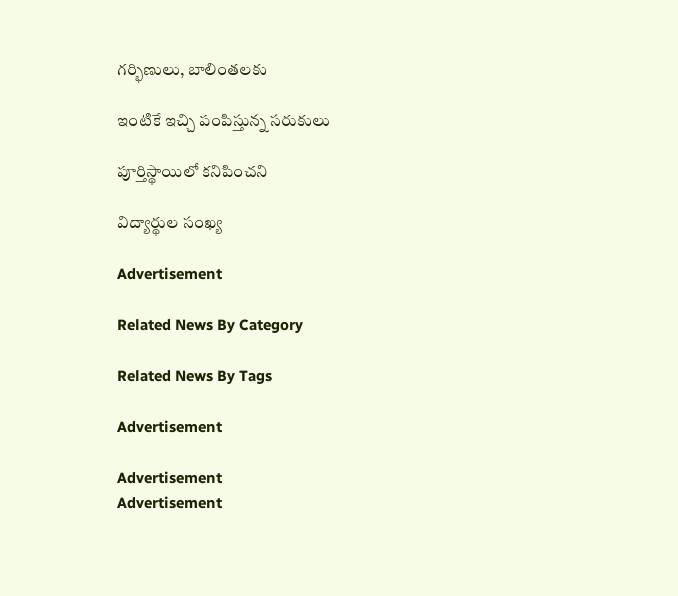గర్భిణులు, బాలింతలకు

ఇంటికే ఇచ్చి పంపిస్తున్న సరుకులు

పూర్తిస్థాయిలో కనిపించని

విద్యార్థుల సంఖ్య

Advertisement

Related News By Category

Related News By Tags

Advertisement

Advertisement
Advertisement